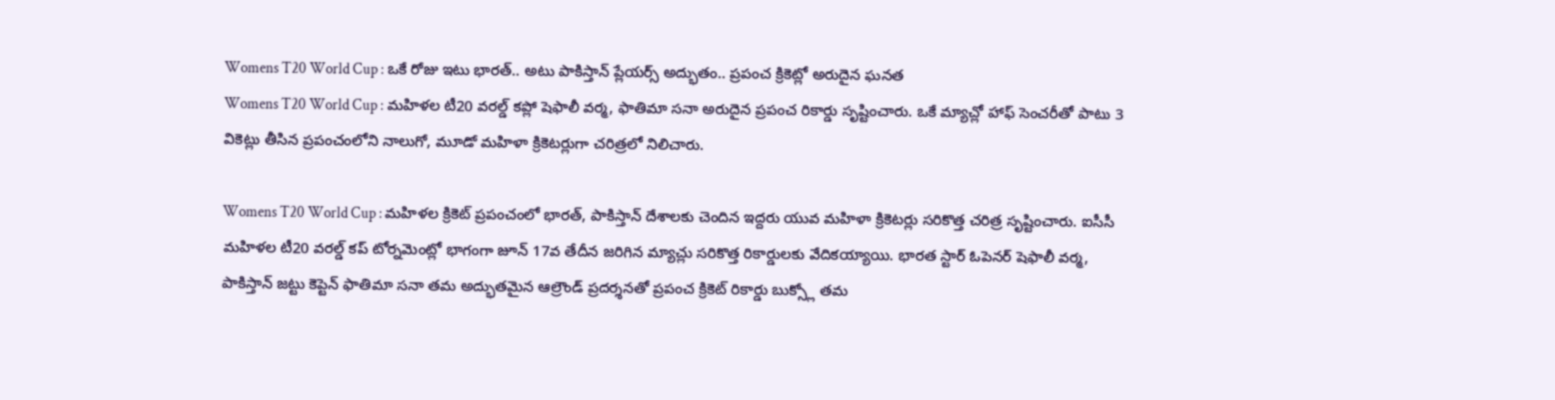Womens T20 World Cup : ఒకే రోజు ఇటు భారత్.. అటు పాకిస్తాన్ ప్లేయర్స్ అద్భుతం.. ప్రపంచ క్రికెట్లో అరుదైన ఘనత
Womens T20 World Cup : మహిళల టీ20 వరల్డ్ కప్లో షెఫాలీ వర్మ, ఫాతిమా సనా అరుదైన ప్రపంచ రికార్డు సృష్టించారు. ఒకే మ్యాచ్లో హాఫ్ సెంచరీతో పాటు 3 వికెట్లు తీసిన ప్రపంచంలోని నాలుగో, మూడో మహిళా క్రికెటర్లుగా చరిత్రలో నిలిచారు.

Womens T20 World Cup : మహిళల క్రికెట్ ప్రపంచంలో భారత్, పాకిస్తాన్ దేశాలకు చెందిన ఇద్దరు యువ మహిళా క్రికెటర్లు సరికొత్త చరిత్ర సృష్టించారు. ఐసీసీ మహిళల టీ20 వరల్డ్ కప్ టోర్నమెంట్లో భాగంగా జూన్ 17వ తేదీన జరిగిన మ్యాచ్లు సరికొత్త రికార్డులకు వేదికయ్యాయి. భారత స్టార్ ఓపెనర్ షెఫాలీ వర్మ, పాకిస్తాన్ జట్టు కెప్టెన్ ఫాతిమా సనా తమ అద్భుతమైన ఆల్రౌండ్ ప్రదర్శనతో ప్రపంచ క్రికెట్ రికార్డు బుక్స్లో తమ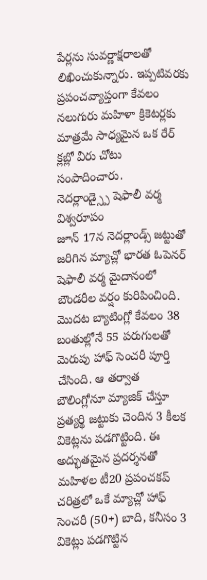పేర్లను సువర్ణాక్షరాలతో లిఖించుకున్నారు. ఇప్పటివరకు ప్రపంచవ్యాప్తంగా కేవలం నలుగురు మహిళా క్రికెటర్లకు మాత్రమే సాధ్యమైన ఒక రేర్ క్లబ్లో వీరు చోటు సంపాదించారు.
నెదర్లాండ్స్పై షెఫాలీ వర్మ విశ్వరూపం
జూన్ 17న నెదర్లాండ్స్ జట్టుతో జరిగిన మ్యాచ్లో భారత ఓపెనర్ షెఫాలీ వర్మ మైదానంలో బౌండరీల వర్షం కురిపించింది. మొదట బ్యాటింగ్లో కేవలం 38 బంతుల్లోనే 55 పరుగులతో మెరుపు హాఫ్ సెంచరీ పూర్తి చేసింది. ఆ తర్వాత బౌలింగ్లోనూ మ్యాజిక్ చేస్తూ ప్రత్యర్థి జట్టుకు చెందిన 3 కీలక వికెట్లను పడగొట్టింది. ఈ అద్భుతమైన ప్రదర్శనతో మహిళల టీ20 ప్రపంచకప్ చరిత్రలో ఒకే మ్యాచ్లో హాఫ్ సెంచరీ (50+) బాది, కనీసం 3 వికెట్లు పడగొట్టిన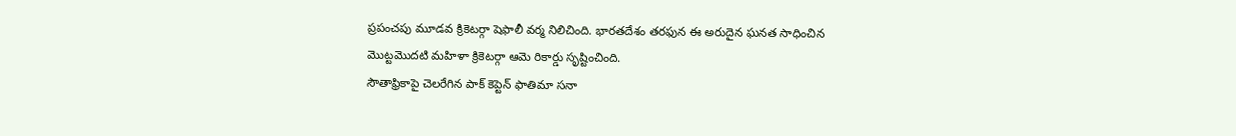ప్రపంచపు మూడవ క్రికెటర్గా షెఫాలీ వర్మ నిలిచింది. భారతదేశం తరఫున ఈ అరుదైన ఘనత సాధించిన మొట్టమొదటి మహిళా క్రికెటర్గా ఆమె రికార్డు సృష్టించింది.
సౌతాఫ్రికాపై చెలరేగిన పాక్ కెప్టెన్ ఫాతిమా సనా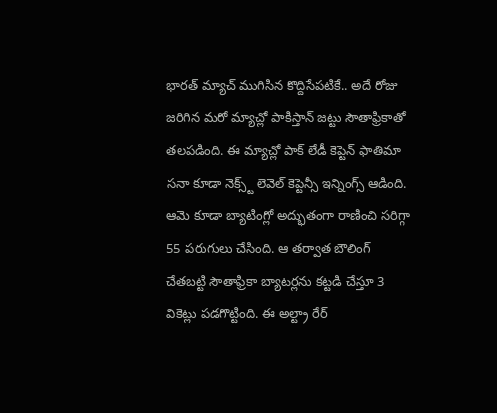భారత్ మ్యాచ్ ముగిసిన కొద్దిసేపటికే.. అదే రోజు జరిగిన మరో మ్యాచ్లో పాకిస్తాన్ జట్టు సౌతాఫ్రికాతో తలపడింది. ఈ మ్యాచ్లో పాక్ లేడీ కెప్టెన్ ఫాతిమా సనా కూడా నెక్స్ట్ లెవెల్ కెప్టెన్సీ ఇన్నింగ్స్ ఆడింది. ఆమె కూడా బ్యాటింగ్లో అద్భుతంగా రాణించి సరిగ్గా 55 పరుగులు చేసింది. ఆ తర్వాత బౌలింగ్ చేతబట్టి సౌతాఫ్రికా బ్యాటర్లను కట్టడి చేస్తూ 3 వికెట్లు పడగొట్టింది. ఈ అల్ట్రా రేర్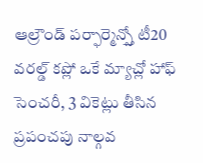ఆల్రౌండ్ పర్ఫార్మెన్స్తో టీ20 వరల్డ్ కప్లో ఒకే మ్యాచ్లో హాఫ్ సెంచరీ, 3 వికెట్లు తీసిన ప్రపంచపు నాల్గవ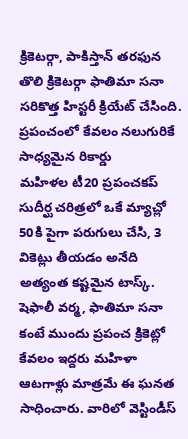క్రికెటర్గా, పాకిస్తాన్ తరఫున తొలి క్రికెటర్గా ఫాతిమా సనా సరికొత్త హిస్టరీ క్రియేట్ చేసింది.
ప్రపంచంలో కేవలం నలుగురికే సాధ్యమైన రికార్డు
మహిళల టీ20 ప్రపంచకప్ సుదీర్ఘ చరిత్రలో ఒకే మ్యాచ్లో 50కి పైగా పరుగులు చేసి, 3 వికెట్లు తీయడం అనేది అత్యంత కష్టమైన టాస్క్. షెఫాలీ వర్మ, ఫాతిమా సనా కంటే ముందు ప్రపంచ క్రికెట్లో కేవలం ఇద్దరు మహిళా ఆటగాళ్లు మాత్రమే ఈ ఘనత సాధించారు. వారిలో వెస్టిండీస్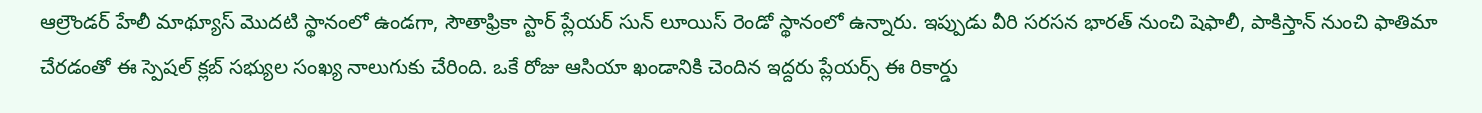ఆల్రౌండర్ హేలీ మాథ్యూస్ మొదటి స్థానంలో ఉండగా, సౌతాఫ్రికా స్టార్ ప్లేయర్ సున్ లూయిస్ రెండో స్థానంలో ఉన్నారు. ఇప్పుడు వీరి సరసన భారత్ నుంచి షెఫాలీ, పాకిస్తాన్ నుంచి ఫాతిమా చేరడంతో ఈ స్పెషల్ క్లబ్ సభ్యుల సంఖ్య నాలుగుకు చేరింది. ఒకే రోజు ఆసియా ఖండానికి చెందిన ఇద్దరు ప్లేయర్స్ ఈ రికార్డు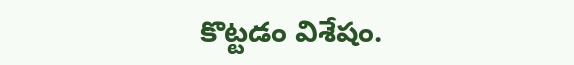కొట్టడం విశేషం.